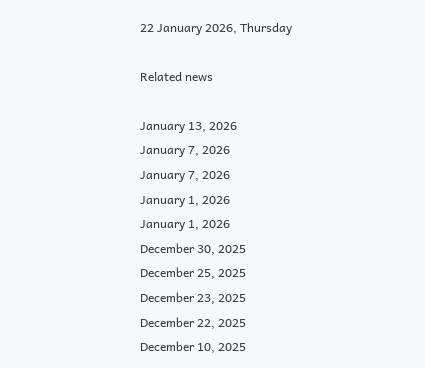22 January 2026, Thursday

Related news

January 13, 2026
January 7, 2026
January 7, 2026
January 1, 2026
January 1, 2026
December 30, 2025
December 25, 2025
December 23, 2025
December 22, 2025
December 10, 2025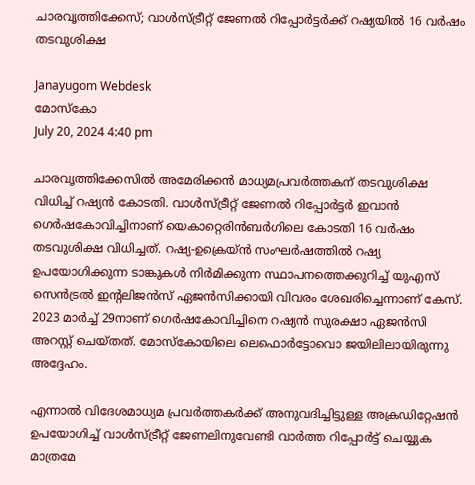ചാരവൃത്തിക്കേസ്; വാൾസ്ട്രീറ്റ് ജേണൽ റിപ്പോർട്ടർക്ക് റഷ്യയിൽ 16 വർഷം തടവുശിക്ഷ

Janayugom Webdesk
മോസ്കോ
July 20, 2024 4:40 pm

ചാരവൃത്തിക്കേസിൽ അമേരിക്കൻ മാധ്യമപ്രവർത്തകന് തടവുശിക്ഷ വിധിച്ച് റഷ്യൻ കോടതി. വാൾസ്ട്രീറ്റ് ജേണൽ റിപ്പോർട്ടർ ഇവാൻ ഗെർഷകോവിച്ചിനാണ് യെകാറ്റെരിൻബർഗിലെ കോടതി 16 വർഷം തടവുശിക്ഷ വിധിച്ചത്. റഷ്യ‑ഉക്രെയ്ൻ സംഘർഷത്തിൽ റഷ്യ ഉപയോഗിക്കുന്ന ടാങ്കുകൾ നിർമിക്കുന്ന സ്ഥാപനത്തെക്കുറിച്ച് യുഎസ് സെൻട്രൽ ഇന്റലിജൻസ് ഏജൻസിക്കായി വിവരം ശേഖരിച്ചെന്നാണ് കേസ്. 2023 മാർച്ച് 29നാണ് ഗെർഷകോവിച്ചിനെ റഷ്യൻ സുരക്ഷാ ഏജൻസി അറസ്റ്റ് ചെയ്തത്. മോസ്കോയിലെ ‌ലെഫൊർട്ടോവൊ ജയിലിലായിരുന്നു അദ്ദേഹം.

എന്നാല്‍ വിദേശമാധ്യമ പ്രവർത്തകർക്ക് അനുവദിച്ചിട്ടുള്ള അക്രഡിറ്റേഷൻ ഉപയോഗിച്ച് വാൾസ്ട്രീറ്റ് ജേണലിനുവേണ്ടി വാർത്ത റിപ്പോർട്ട് ചെയ്യുക മാത്രമേ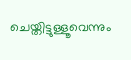ചെയ്തിട്ടുള്ളൂവെന്നും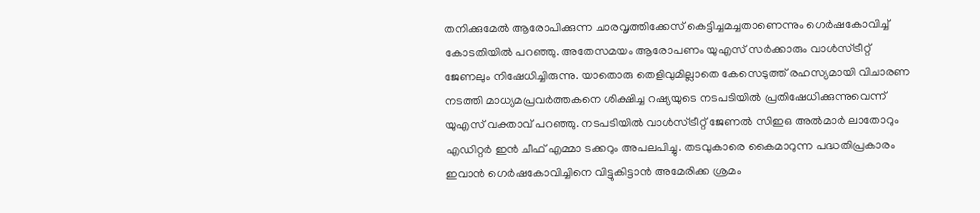തനിക്കുമേൽ ആരോപിക്കുന്ന ചാരവൃത്തിക്കേസ് കെട്ടിച്ചമച്ചതാണെന്നും ഗെർഷകോവിച്ച് കോടതിയിൽ പറഞ്ഞു. അതേസമയം ആരോപണം യുഎസ് സർക്കാരും വാൾസ്ട്രീറ്റ് ജേണലും നിഷേധിച്ചിരുന്നു. യാതൊരു തെളിവുമില്ലാതെ കേസെടുത്ത് രഹസ്യമായി വിചാരണ നടത്തി മാധ്യമപ്രവർത്തകനെ ശിക്ഷിച്ച റഷ്യയുടെ നടപടിയിൽ പ്രതിഷേധിക്കുന്നുവെന്ന് യുഎസ് വക്താവ് പറഞ്ഞു. നടപടിയിൽ വാൾസ്ട്രീറ്റ് ജേണൽ സിഇഒ അൽമാർ ലാതോറും എഡിറ്റർ ഇൻ ചീഫ് എമ്മാ ടക്കറും അപലപിച്ചു. തടവുകാരെ കൈമാറുന്ന പദ്ധതിപ്രകാരം ഇവാൻ ഗെർഷകോവിച്ചിനെ വിട്ടുകിട്ടാൻ അമേരിക്ക ശ്രമം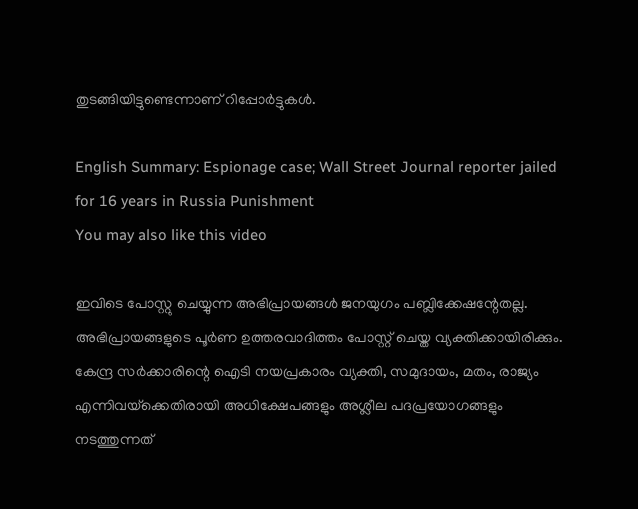തുടങ്ങിയിട്ടുണ്ടെന്നാണ് റിപ്പോർട്ടുകൾ.

English Summary: Espionage case; Wall Street Journal reporter jailed for 16 years in Russia Punishment
You may also like this video

ഇവിടെ പോസ്റ്റു ചെയ്യുന്ന അഭിപ്രായങ്ങള്‍ ജനയുഗം പബ്ലിക്കേഷന്റേതല്ല. അഭിപ്രായങ്ങളുടെ പൂര്‍ണ ഉത്തരവാദിത്തം പോസ്റ്റ് ചെയ്ത വ്യക്തിക്കായിരിക്കും. കേന്ദ്ര സര്‍ക്കാരിന്റെ ഐടി നയപ്രകാരം വ്യക്തി, സമുദായം, മതം, രാജ്യം എന്നിവയ്‌ക്കെതിരായി അധിക്ഷേപങ്ങളും അശ്ലീല പദപ്രയോഗങ്ങളും നടത്തുന്നത്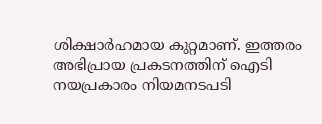ശിക്ഷാര്‍ഹമായ കുറ്റമാണ്. ഇത്തരം അഭിപ്രായ പ്രകടനത്തിന് ഐടി നയപ്രകാരം നിയമനടപടി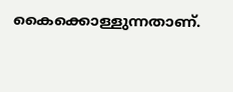കൈക്കൊള്ളുന്നതാണ്.